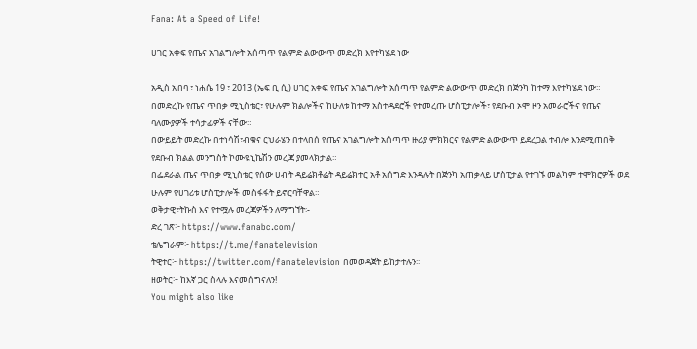Fana: At a Speed of Life!

ሀገር አቀፍ የጤና አገልግሎት አሰጣጥ የልምድ ልውውጥ መድረክ እየተካሄደ ነው

አዲስ አበባ ፣ ነሐሴ 19 ፣ 2013 (ኤፍ ቢ ሲ) ሀገር አቀፍ የጤና አገልግሎት አሰጣጥ የልምድ ልውውጥ መድረክ በጅንካ ከተማ እየተካሄደ ነው።
በመድረኩ የጤና ጥበቃ ሚኒስቴር፣ የሁሉም ክልሎችና ከሁለቱ ከተማ አስተዳደሮች የተመረጡ ሆስፒታሎች፣ የደቡብ ኦሞ ዞን አመራሮችና የጤና ባለሙያዎች ተሳታፊዎች ናቸው።
በውይይት መድረኩ በተነሳሽ፣ብቁና ርህራሄን በተላበሰ የጤና አገልግሎት አሰጣጥ ዙሪያ ምክክርና የልምድ ልውውጥ ይደረጋል ተብሎ እንደሚጠበቅ የደቡብ ክልል መንግስት ኮሙዩኒኬሽን መረጃ ያመላክታል።
በፌደራል ጤና ጥበቃ ሚኒስቴር የሰው ሀብት ዳይሬክቶሬት ዳይሬክተር አቶ አሰግድ እንዳሉት በጅንካ አጠቃላይ ሆስፒታል የተገኙ መልካም ተሞክሮዎች ወደ ሁሉም የሀገሪቱ ሆስፒታሎች መስፋፋት ይኖርባቸዋል።
ወቅታዊ፣ትኩስ እና የተሟሉ መረጃዎችን ለማግኘት፡-
ድረ ገጽ፦ https://www.fanabc.com/
ቴሌግራም፦ https://t.me/fanatelevision
ትዊተር፦ https://twitter.com/fanatelevision በመወዳጀት ይከታተሉን፡፡
ዘወትር፦ ከእኛ ጋር ስላሉ እናመሰግናለን!
You might also like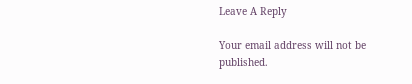Leave A Reply

Your email address will not be published.